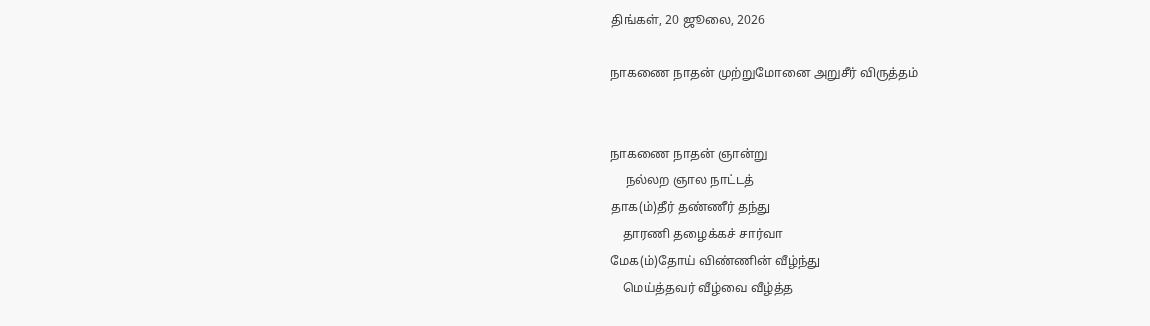திங்கள், 20 ஜூலை, 2026

நாகணை நாதன் முற்றுமோனை அறுசீர் விருத்தம்


நாகணை நாதன் ஞான்று
     நல்லற ஞால நாட்டத்
தாக(ம்)தீர் தண்ணீர் தந்து
    தாரணி தழைக்கச் சார்வா
மேக(ம்)தோய் விண்ணின் வீழ்ந்து
    மெய்த்தவர் வீழ்வை வீழ்த்த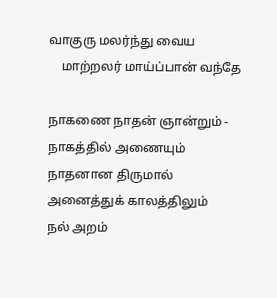வாகுரு மலர்ந்து வைய
    மாற்றலர் மாய்ப்பான் வந்தே

நாகணை நாதன் ஞான்றும் - நாகத்தில் அணையும் நாதனான திருமால் அனைத்துக் காலத்திலும்
நல் அறம்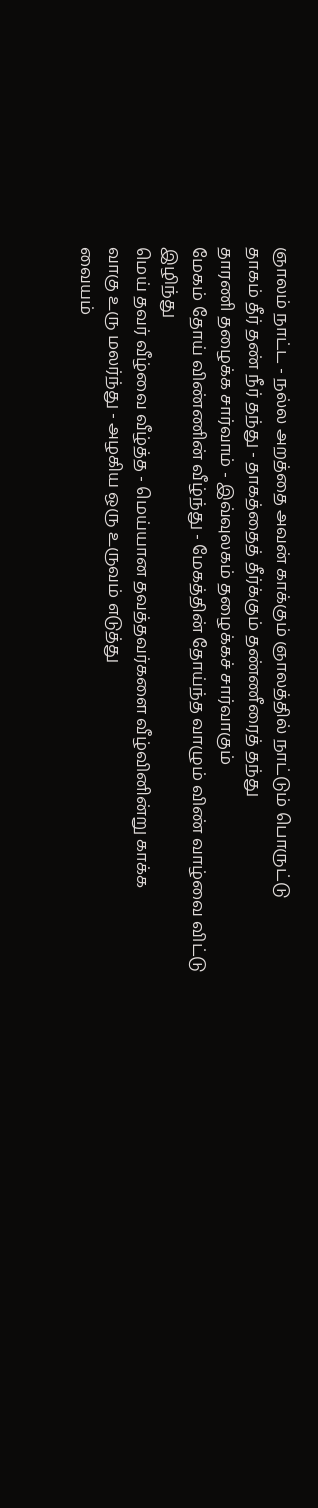ஞாலம் நாட்ட - நல்ல அறத்தை அவன் காக்கும் ஞாலத்தில் நாட்டும் பொருட்டு
தாகம் தீர் தண் நீர் தந்து - தாகத்தைத் தீர்க்கும் தண்ணீரைத் தந்து
தாரணி தழைக்க சார்வாம் - இவ்வுலகம் தழைக்கச் சார்வாகும்
மேகம் தோய் விண்ணின் வீழ்ந்து - மேகத்தின் தோய்ந்த வாழும் விண் வாழ்வை விட்டு இழிந்து
மெய் தவர் வீழ்வை வீழ்த்த - மெய்யான தவத்தவர்களை வீழ்வினின்று காக்க
வாகு உரு மலர்ந்து - அழகிய ஒரு உருவம் எடுத்து
வையம்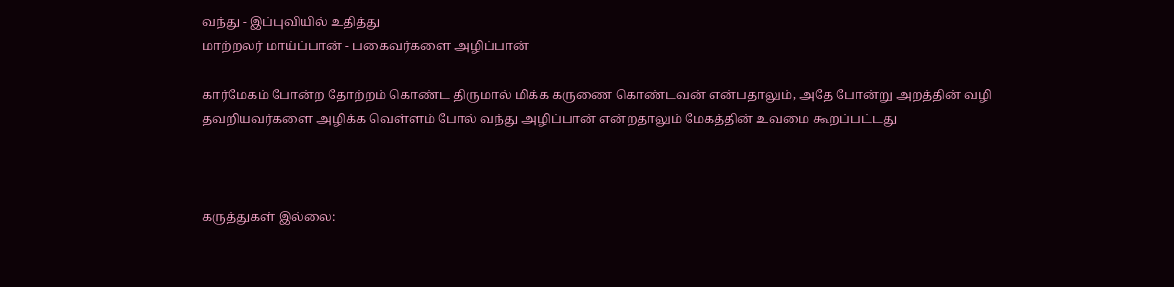வந்து - இப்புவியில் உதித்து
மாற்றலர் மாய்ப்பான் - பகைவர்களை அழிப்பான்

கார்மேகம் போன்ற தோற்றம் கொண்ட திருமால் மிக்க கருணை கொண்டவன் என்பதாலும், அதே போன்று அறத்தின் வழி தவறியவர்களை அழிக்க வெள்ளம் போல் வந்து அழிப்பான் என்றதாலும் மேகத்தின் உவமை கூறப்பட்டது



கருத்துகள் இல்லை: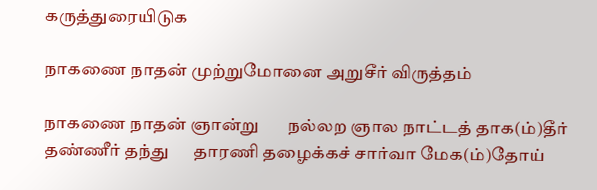கருத்துரையிடுக

நாகணை நாதன் முற்றுமோனை அறுசீர் விருத்தம்

நாகணை நாதன் ஞான்று       நல்லற ஞால நாட்டத் தாக(ம்)தீர் தண்ணீர் தந்து      தாரணி தழைக்கச் சார்வா மேக(ம்)தோய்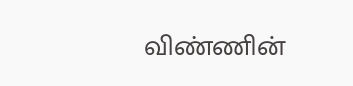விண்ணின்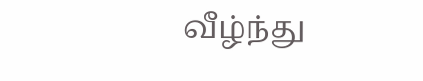வீழ்ந்து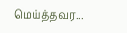மெய்த்தவர...